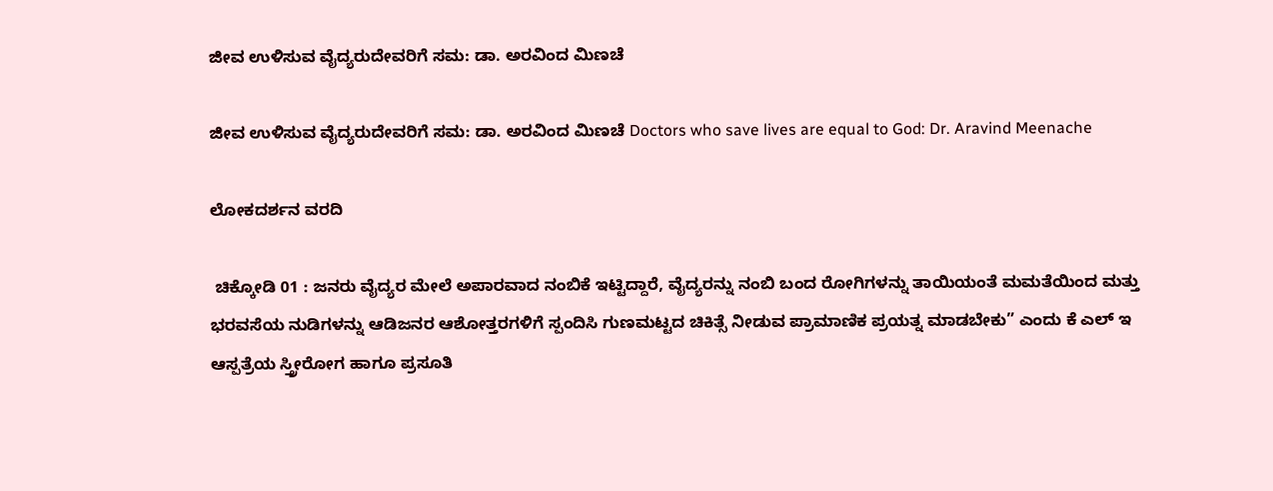ಜೀವ ಉಳಿಸುವ ವೈದ್ಯರುದೇವರಿಗೆ ಸಮ: ಡಾ. ಅರವಿಂದ ಮಿಣಚೆ

ಜೀವ ಉಳಿಸುವ ವೈದ್ಯರುದೇವರಿಗೆ ಸಮ: ಡಾ. ಅರವಿಂದ ಮಿಣಚೆ Doctors who save lives are equal to God: Dr. Aravind Meenache

ಲೋಕದರ್ಶನ ವರದಿ

 ಚಿಕ್ಕೋಡಿ 01 : ಜನರು ವೈದ್ಯರ ಮೇಲೆ ಅಪಾರವಾದ ನಂಬಿಕೆ ಇಟ್ಟಿದ್ದಾರೆ, ವೈದ್ಯರನ್ನು ನಂಬಿ ಬಂದ ರೋಗಿಗಳನ್ನು ತಾಯಿಯಂತೆ ಮಮತೆಯಿಂದ ಮತ್ತು ಭರವಸೆಯ ನುಡಿಗಳನ್ನು ಆಡಿಜನರ ಆಶೋತ್ತರಗಳಿಗೆ ಸ್ಪಂದಿಸಿ ಗುಣಮಟ್ಟದ ಚಿಕಿತ್ಸೆ ನೀಡುವ ಪ್ರಾಮಾಣಿಕ ಪ್ರಯತ್ನ ಮಾಡಬೇಕು” ಎಂದು ಕೆ ಎಲ್ ಇ ಆಸ್ಪತ್ರೆಯ ಸ್ತ್ರೀರೋಗ ಹಾಗೂ ಪ್ರಸೂತಿ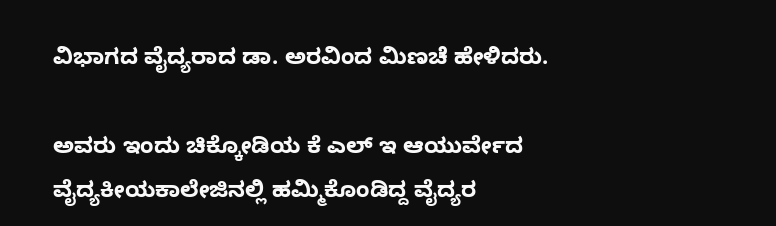ವಿಭಾಗದ ವೈದ್ಯರಾದ ಡಾ. ಅರವಿಂದ ಮಿಣಚೆ ಹೇಳಿದರು.

ಅವರು ಇಂದು ಚಿಕ್ಕೋಡಿಯ ಕೆ ಎಲ್ ಇ ಆಯುರ್ವೇದ ವೈದ್ಯಕೀಯಕಾಲೇಜಿನಲ್ಲಿ ಹಮ್ಮಿಕೊಂಡಿದ್ದ ವೈದ್ಯರ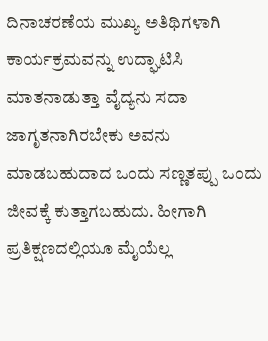ದಿನಾಚರಣೆಯ ಮುಖ್ಯ ಅತಿಥಿಗಳಾಗಿ ಕಾರ್ಯಕ್ರಮವನ್ನು ಉದ್ಘಾಟಿಸಿ ಮಾತನಾಡುತ್ತಾ ವೈದ್ಯನು ಸದಾ ಜಾಗೃತನಾಗಿರಬೇಕು ಅವನು ಮಾಡಬಹುದಾದ ಒಂದು ಸಣ್ಣತಪ್ಪು ಒಂದು ಜೀವಕ್ಕೆ ಕುತ್ತಾಗಬಹುದು. ಹೀಗಾಗಿ ಪ್ರತಿಕ್ಷಣದಲ್ಲಿಯೂ ಮೈಯೆಲ್ಲ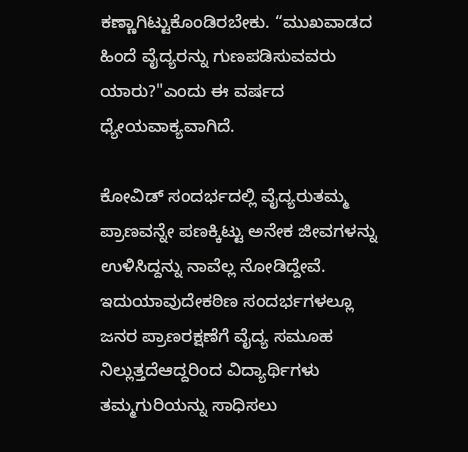ಕಣ್ಣಾಗಿಟ್ಟುಕೊಂಡಿರಬೇಕು. “ಮುಖವಾಡದ ಹಿಂದೆ ವೈದ್ಯರನ್ನು ಗುಣಪಡಿಸುವವರು ಯಾರು?"ಎಂದು ಈ ವರ್ಷದ ಧ್ಯೇಯವಾಕ್ಯವಾಗಿದೆ.

ಕೋವಿಡ್ ಸಂದರ್ಭದಲ್ಲಿ ವೈದ್ಯರುತಮ್ಮ ಪ್ರಾಣವನ್ನೇ ಪಣಕ್ಕಿಟ್ಟು ಅನೇಕ ಜೀವಗಳನ್ನು ಉಳಿಸಿದ್ದನ್ನು ನಾವೆಲ್ಲ ನೋಡಿದ್ದೇವೆ. ಇದುಯಾವುದೇಕಠಿಣ ಸಂದರ್ಭಗಳಲ್ಲೂ ಜನರ ಪ್ರಾಣರಕ್ಷಣೆಗೆ ವೈದ್ಯ ಸಮೂಹ ನಿಲ್ಲುತ್ತದೆಆದ್ದರಿಂದ ವಿದ್ಯಾರ್ಥಿಗಳು ತಮ್ಮಗುರಿಯನ್ನು ಸಾಧಿಸಲು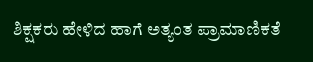ಶಿಕ್ಷಕರು ಹೇಳಿದ ಹಾಗೆ ಅತ್ಯಂತ ಪ್ರಾಮಾಣಿಕತೆ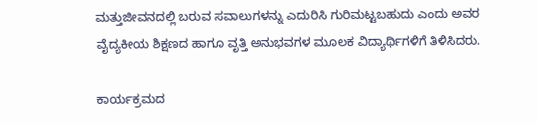ಮತ್ತುಜೀವನದಲ್ಲಿ ಬರುವ ಸವಾಲುಗಳನ್ನು ಎದುರಿಸಿ ಗುರಿಮಟ್ಟಬಹುದು ಎಂದು ಅವರ ವೈದ್ಯಕೀಯ ಶಿಕ್ಷಣದ ಹಾಗೂ ವೃತ್ತಿ ಅನುಭವಗಳ ಮೂಲಕ ವಿದ್ಯಾರ್ಥಿಗಳಿಗೆ ತಿಳಿಸಿದರು.

ಕಾರ್ಯಕ್ರಮದ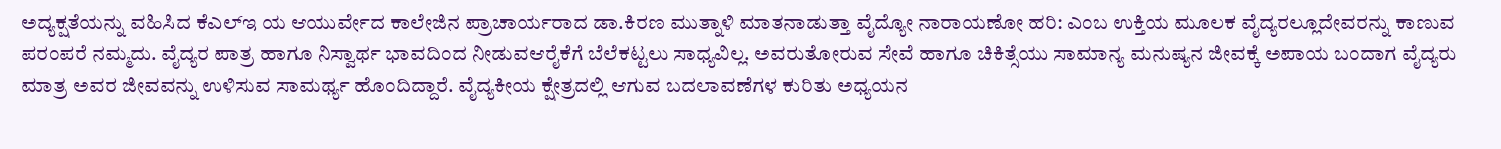ಅದ್ಯಕ್ಷತೆಯನ್ನು ವಹಿಸಿದ ಕೆಎಲ್‌ಇ ಯ ಆಯುರ್ವೇದ ಕಾಲೇಜಿನ ಪ್ರಾಚಾರ್ಯರಾದ ಡಾ.ಕಿರಣ ಮುತ್ನಾಳಿ ಮಾತನಾಡುತ್ತಾ ವೈದ್ಯೋ ನಾರಾಯಣೋ ಹರಿ: ಎಂಬ ಉಕ್ತಿಯ ಮೂಲಕ ವೈದ್ಯರಲ್ಲೂದೇವರನ್ನು ಕಾಣುವ ಪರಂಪರೆ ನಮ್ಮದು. ವೈದ್ಯರ ಪಾತ್ರ ಹಾಗೂ ನಿಸ್ವಾರ್ಥ ಭಾವದಿಂದ ನೀಡುವಆರೈಕೆಗೆ ಬೆಲೆಕಟ್ಟಲು ಸಾಧ್ಯವಿಲ್ಲ. ಅವರುತೋರುವ ಸೇವೆ ಹಾಗೂ ಚಿಕಿತ್ಸೆಯು ಸಾಮಾನ್ಯ ಮನುಷ್ಯನ ಜೀವಕ್ಕೆ ಅಪಾಯ ಬಂದಾಗ ವೈದ್ಯರು ಮಾತ್ರ ಅವರ ಜೀವವನ್ನು ಉಳಿಸುವ ಸಾಮರ್ಥ್ಯ ಹೊಂದಿದ್ದಾರೆ. ವೈದ್ಯಕೀಯ ಕ್ಷೇತ್ರದಲ್ಲಿ ಆಗುವ ಬದಲಾವಣೆಗಳ ಕುರಿತು ಅಧ್ಯಯನ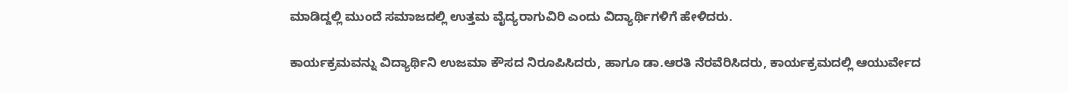ಮಾಡಿದ್ದಲ್ಲಿ ಮುಂದೆ ಸಮಾಜದಲ್ಲಿ ಉತ್ತಮ ವೈದ್ಯರಾಗುವಿರಿ ಎಂದು ವಿದ್ಯಾರ್ಥಿಗಳಿಗೆ ಹೇಳಿದರು.

ಕಾರ್ಯಕ್ರಮವನ್ನು ವಿದ್ಯಾರ್ಥಿನಿ ಉಜಮಾ ಕೌಸದ ನಿರೂಪಿಸಿದರು, ಹಾಗೂ ಡಾ.ಆರತಿ ನೆರವೆರಿಸಿದರು, ಕಾರ್ಯಕ್ರಮದಲ್ಲಿ ಆಯುರ್ವೇದ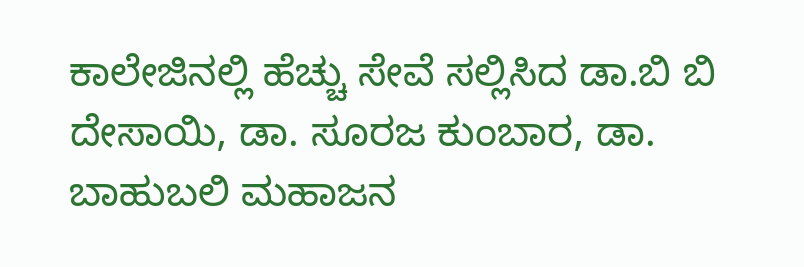ಕಾಲೇಜಿನಲ್ಲಿ ಹೆಚ್ಚು ಸೇವೆ ಸಲ್ಲಿಸಿದ ಡಾ.ಬಿ ಬಿ ದೇಸಾಯಿ, ಡಾ. ಸೂರಜ ಕುಂಬಾರ, ಡಾ. ಬಾಹುಬಲಿ ಮಹಾಜನ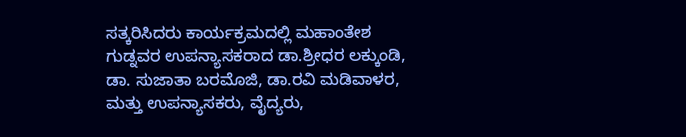ಸತ್ಕರಿಸಿದರು ಕಾರ್ಯಕ್ರಮದಲ್ಲಿ ಮಹಾಂತೇಶ ಗುಡ್ನವರ ಉಪನ್ಯಾಸಕರಾದ ಡಾ.ಶ್ರೀಧರ ಲಕ್ಕುಂಡಿ, ಡಾ. ಸುಜಾತಾ ಬರಮೊಜಿ, ಡಾ.ರವಿ ಮಡಿವಾಳರ, ಮತ್ತು ಉಪನ್ಯಾಸಕರು, ವೈದ್ಯರು,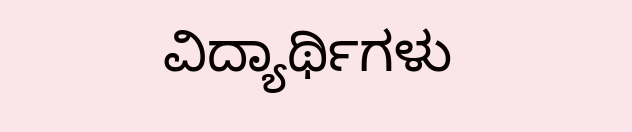ವಿದ್ಯಾರ್ಥಿಗಳು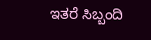ಇತರೆ ಸಿಬ್ಬಂದಿ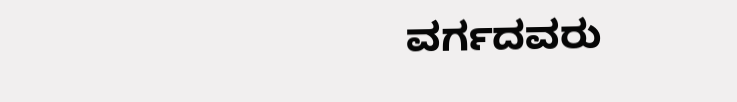ವರ್ಗದವರು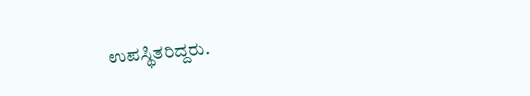ಉಪಸ್ಥಿತರಿದ್ದರು.